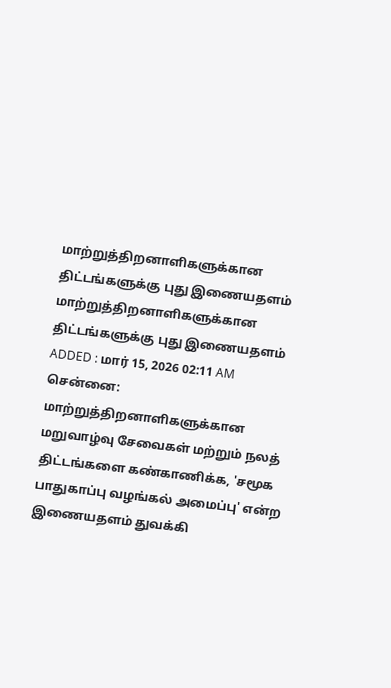மாற்றுத்திறனாளிகளுக்கான திட்டங்களுக்கு புது இணையதளம்
மாற்றுத்திறனாளிகளுக்கான திட்டங்களுக்கு புது இணையதளம்
ADDED : மார் 15, 2026 02:11 AM
சென்னை: மாற்றுத்திறனாளிகளுக்கான மறுவாழ்வு சேவைகள் மற்றும் நலத் திட்டங்களை கண்காணிக்க, 'சமூக பாதுகாப்பு வழங்கல் அமைப்பு' என்ற இணையதளம் துவக்கி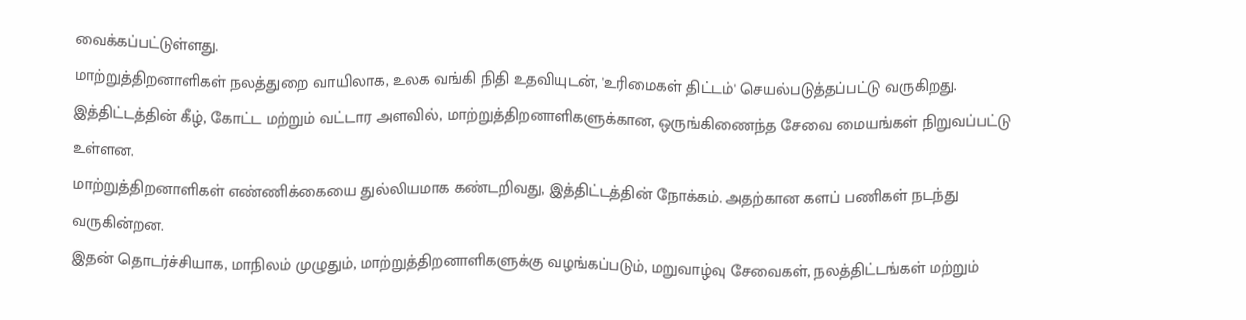வைக்கப்பட்டுள்ளது.
மாற்றுத்திறனாளிகள் நலத்துறை வாயிலாக, உலக வங்கி நிதி உதவியுடன், 'உரிமைகள் திட்டம்' செயல்படுத்தப்பட்டு வருகிறது.
இத்திட்டத்தின் கீழ், கோட்ட மற்றும் வட்டார அளவில், மாற்றுத்திறனாளிகளுக்கான, ஒருங்கிணைந்த சேவை மையங்கள் நிறுவப்பட்டு உள்ளன.
மாற்றுத்திறனாளிகள் எண்ணிக்கையை துல்லியமாக கண்டறிவது, இத்திட்டத்தின் நோக்கம். அதற்கான களப் பணிகள் நடந்து வருகின்றன.
இதன் தொடர்ச்சியாக, மாநிலம் முழுதும், மாற்றுத்திறனாளிகளுக்கு வழங்கப்படும், மறுவாழ்வு சேவைகள், நலத்திட்டங்கள் மற்றும்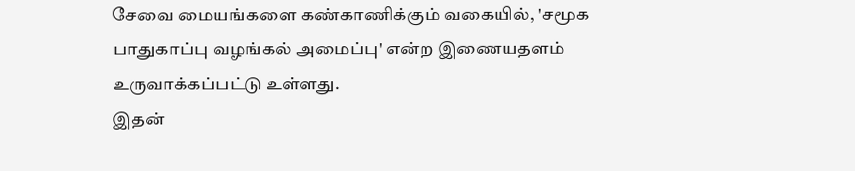சேவை மையங்களை கண்காணிக்கும் வகையில், 'சமூக பாதுகாப்பு வழங்கல் அமைப்பு' என்ற இணையதளம் உருவாக்கப்பட்டு உள்ளது.
இதன்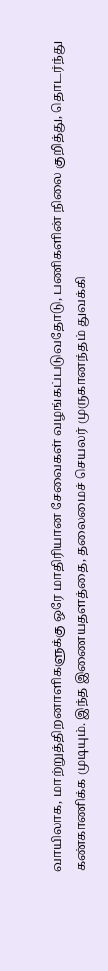வாயிலாக, மாற்றுத்திறனாளிகளுக்கு ஒரே மாதிரியான சேவைகள் வழங்கப்படுவதோடு, பணிகளின் நிலை குறித்து, தொடர்ந்து கண்காணிக்க முடியும். இந்த இணையதளத்தை, தலைமைச் செயலர் முருகானந்தம் துவக்கி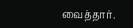வைத்தார்.